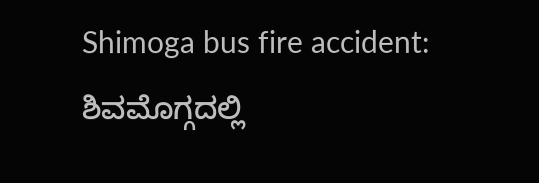Shimoga bus fire accident: ಶಿವಮೊಗ್ಗದಲ್ಲಿ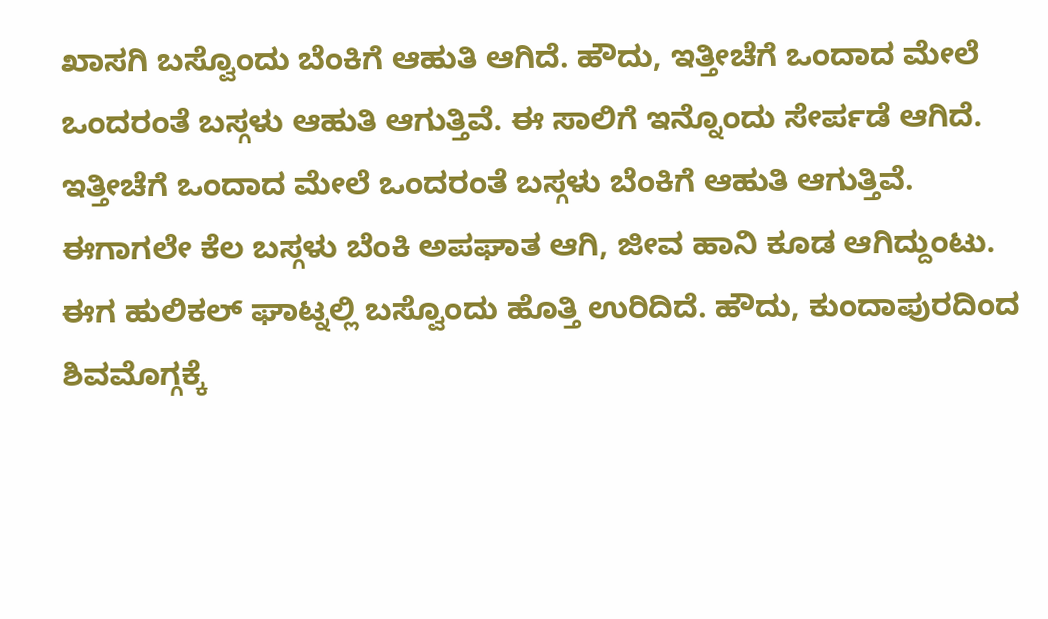ಖಾಸಗಿ ಬಸ್ವೊಂದು ಬೆಂಕಿಗೆ ಆಹುತಿ ಆಗಿದೆ. ಹೌದು, ಇತ್ತೀಚೆಗೆ ಒಂದಾದ ಮೇಲೆ ಒಂದರಂತೆ ಬಸ್ಗಳು ಆಹುತಿ ಆಗುತ್ತಿವೆ. ಈ ಸಾಲಿಗೆ ಇನ್ನೊಂದು ಸೇರ್ಪಡೆ ಆಗಿದೆ.
ಇತ್ತೀಚೆಗೆ ಒಂದಾದ ಮೇಲೆ ಒಂದರಂತೆ ಬಸ್ಗಳು ಬೆಂಕಿಗೆ ಆಹುತಿ ಆಗುತ್ತಿವೆ. ಈಗಾಗಲೇ ಕೆಲ ಬಸ್ಗಳು ಬೆಂಕಿ ಅಪಘಾತ ಆಗಿ, ಜೀವ ಹಾನಿ ಕೂಡ ಆಗಿದ್ದುಂಟು. ಈಗ ಹುಲಿಕಲ್ ಘಾಟ್ನಲ್ಲಿ ಬಸ್ವೊಂದು ಹೊತ್ತಿ ಉರಿದಿದೆ. ಹೌದು, ಕುಂದಾಪುರದಿಂದ ಶಿವಮೊಗ್ಗಕ್ಕೆ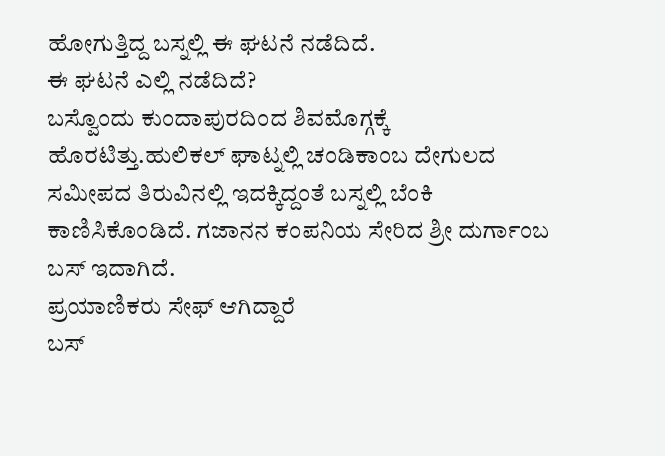ಹೋಗುತ್ತಿದ್ದ ಬಸ್ನಲ್ಲಿ ಈ ಘಟನೆ ನಡೆದಿದೆ.
ಈ ಘಟನೆ ಎಲ್ಲಿ ನಡೆದಿದೆ?
ಬಸ್ವೊಂದು ಕುಂದಾಪುರದಿಂದ ಶಿವಮೊಗ್ಗಕ್ಕೆ ಹೊರಟಿತ್ತು.ಹುಲಿಕಲ್ ಘಾಟ್ನಲ್ಲಿ ಚಂಡಿಕಾಂಬ ದೇಗುಲದ ಸಮೀಪದ ತಿರುವಿನಲ್ಲಿ ಇದಕ್ಕಿದ್ದಂತೆ ಬಸ್ನಲ್ಲಿ ಬೆಂಕಿ ಕಾಣಿಸಿಕೊಂಡಿದೆ. ಗಜಾನನ ಕಂಪನಿಯ ಸೇರಿದ ಶ್ರೀ ದುರ್ಗಾಂಬ ಬಸ್ ಇದಾಗಿದೆ.
ಪ್ರಯಾಣಿಕರು ಸೇಫ್ ಆಗಿದ್ದಾರೆ
ಬಸ್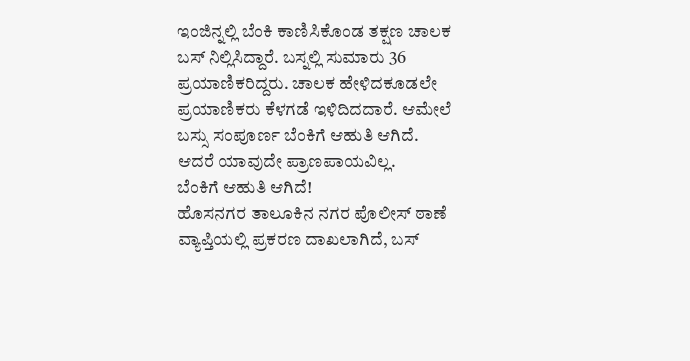ಇಂಜಿನ್ನಲ್ಲಿ ಬೆಂಕಿ ಕಾಣಿಸಿಕೊಂಡ ತಕ್ಷಣ ಚಾಲಕ ಬಸ್ ನಿಲ್ಲಿಸಿದ್ದಾರೆ. ಬಸ್ನಲ್ಲಿ ಸುಮಾರು 36 ಪ್ರಯಾಣಿಕರಿದ್ದರು. ಚಾಲಕ ಹೇಳಿದಕೂಡಲೇ ಪ್ರಯಾಣಿಕರು ಕೆಳಗಡೆ ಇಳಿದಿದದಾರೆ. ಆಮೇಲೆ ಬಸ್ಸು ಸಂಪೂರ್ಣ ಬೆಂಕಿಗೆ ಆಹುತಿ ಆಗಿದೆ. ಆದರೆ ಯಾವುದೇ ಪ್ರಾಣಪಾಯವಿಲ್ಲ.
ಬೆಂಕಿಗೆ ಆಹುತಿ ಆಗಿದೆ!
ಹೊಸನಗರ ತಾಲೂಕಿನ ನಗರ ಪೊಲೀಸ್ ಠಾಣೆ ವ್ಯಾಪ್ತಿಯಲ್ಲಿ ಪ್ರಕರಣ ದಾಖಲಾಗಿದೆ, ಬಸ್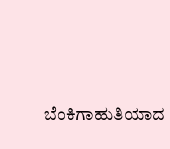ಬೆಂಕಿಗಾಹುತಿಯಾದ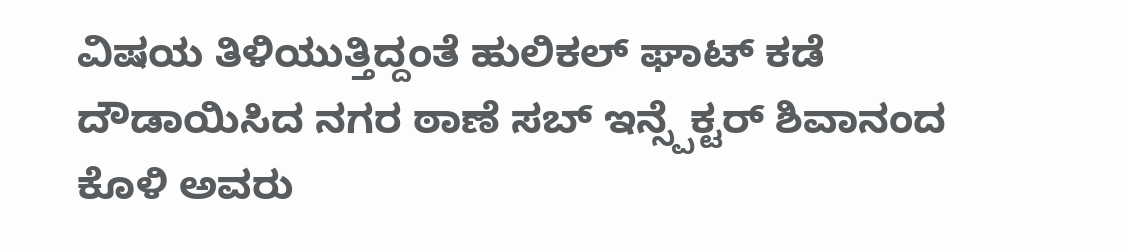ವಿಷಯ ತಿಳಿಯುತ್ತಿದ್ದಂತೆ ಹುಲಿಕಲ್ ಘಾಟ್ ಕಡೆ ದೌಡಾಯಿಸಿದ ನಗರ ಠಾಣೆ ಸಬ್ ಇನ್ಸ್ಪೆಕ್ಟರ್ ಶಿವಾನಂದ ಕೊಳಿ ಅವರು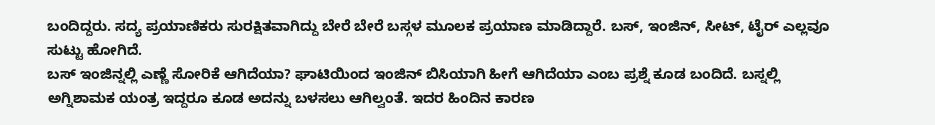ಬಂದಿದ್ದರು. ಸದ್ಯ ಪ್ರಯಾಣಿಕರು ಸುರಕ್ಷಿತವಾಗಿದ್ದು ಬೇರೆ ಬೇರೆ ಬಸ್ಗಳ ಮೂಲಕ ಪ್ರಯಾಣ ಮಾಡಿದ್ದಾರೆ. ಬಸ್, ಇಂಜಿನ್, ಸೀಟ್, ಟೈರ್ ಎಲ್ಲವೂ ಸುಟ್ಟು ಹೋಗಿದೆ.
ಬಸ್ ಇಂಜಿನ್ನಲ್ಲಿ ಎಣ್ಣೆ ಸೋರಿಕೆ ಆಗಿದೆಯಾ? ಘಾಟಿಯಿಂದ ಇಂಜಿನ್ ಬಿಸಿಯಾಗಿ ಹೀಗೆ ಆಗಿದೆಯಾ ಎಂಬ ಪ್ರಶ್ನೆ ಕೂಡ ಬಂದಿದೆ. ಬಸ್ನಲ್ಲಿ ಅಗ್ನಿಶಾಮಕ ಯಂತ್ರ ಇದ್ದರೂ ಕೂಡ ಅದನ್ನು ಬಳಸಲು ಆಗಿಲ್ವಂತೆ. ಇದರ ಹಿಂದಿನ ಕಾರಣ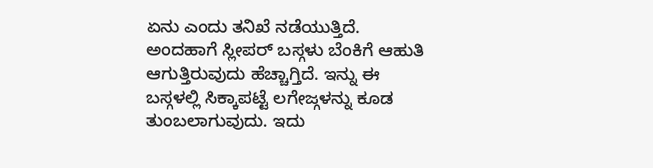ಏನು ಎಂದು ತನಿಖೆ ನಡೆಯುತ್ತಿದೆ.
ಅಂದಹಾಗೆ ಸ್ಲೀಪರ್ ಬಸ್ಗಳು ಬೆಂಕಿಗೆ ಆಹುತಿ ಆಗುತ್ತಿರುವುದು ಹೆಚ್ಚಾಗ್ತಿದೆ. ಇನ್ನು ಈ ಬಸ್ಗಳಲ್ಲಿ ಸಿಕ್ಕಾಪಟ್ಟೆ ಲಗೇಜ್ಗಳನ್ನು ಕೂಡ ತುಂಬಲಾಗುವುದು. ಇದು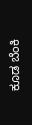ಕೂಡ ಬೆಂಕಿ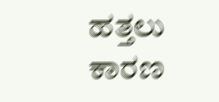ಹತ್ತಲು ಕಾರಣ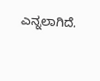ಎನ್ನಲಾಗಿದೆ.